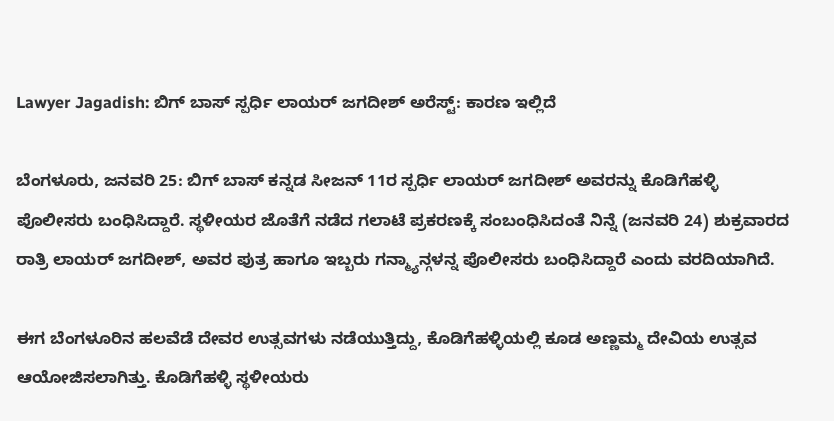Lawyer Jagadish: ಬಿಗ್‌ ಬಾಸ್‌ ಸ್ಪರ್ಧಿ ಲಾಯರ್ ಜಗದೀಶ್ ಅರೆಸ್ಟ್‌: ಕಾರಣ ಇಲ್ಲಿದೆ

ಬೆಂಗಳೂರು, ಜನವರಿ 25: ಬಿಗ್‌ ಬಾಸ್‌ ಕನ್ನಡ ಸೀಜನ್‌ 11ರ ಸ್ಪರ್ಧಿ ಲಾಯರ್ ಜಗದೀಶ್‌ ಅವರನ್ನು ಕೊಡಿಗೆಹಳ್ಳಿ ಪೊಲೀಸರು ಬಂಧಿಸಿದ್ದಾರೆ. ಸ್ಥಳೀಯರ ಜೊತೆಗೆ ನಡೆದ ಗಲಾಟೆ ಪ್ರಕರಣಕ್ಕೆ ಸಂಬಂಧಿಸಿದಂತೆ ನಿನ್ನೆ (ಜನವರಿ 24) ಶುಕ್ರವಾರದ ರಾತ್ರಿ ಲಾಯರ್ ಜಗದೀಶ್‌, ಅವರ ಪುತ್ರ ಹಾಗೂ ಇಬ್ಬರು ಗನ್ಮ್ಯಾನ್ಗಳನ್ನ ಪೊಲೀಸರು ಬಂಧಿಸಿದ್ದಾರೆ ಎಂದು ವರದಿಯಾಗಿದೆ.

ಈಗ ಬೆಂಗಳೂರಿನ ಹಲವೆಡೆ ದೇವರ ಉತ್ಸವಗಳು ನಡೆಯುತ್ತಿದ್ದು, ಕೊಡಿಗೆಹಳ್ಳಿಯಲ್ಲಿ ಕೂಡ ಅಣ್ಣಮ್ಮ ದೇವಿಯ ಉತ್ಸವ ಆಯೋಜಿಸಲಾಗಿತ್ತು. ಕೊಡಿಗೆಹಳ್ಳಿ ಸ್ಥಳೀಯರು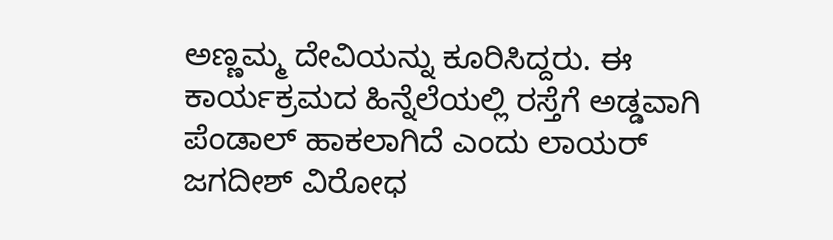ಅಣ್ಣಮ್ಮ ದೇವಿಯನ್ನು ಕೂರಿಸಿದ್ದರು. ಈ ಕಾರ್ಯಕ್ರಮದ ಹಿನ್ನೆಲೆಯಲ್ಲಿ ರಸ್ತೆಗೆ ಅಡ್ಡವಾಗಿ ಪೆಂಡಾಲ್ ಹಾಕಲಾಗಿದೆ ಎಂದು ಲಾಯರ್‌ ಜಗದೀಶ್ ವಿರೋಧ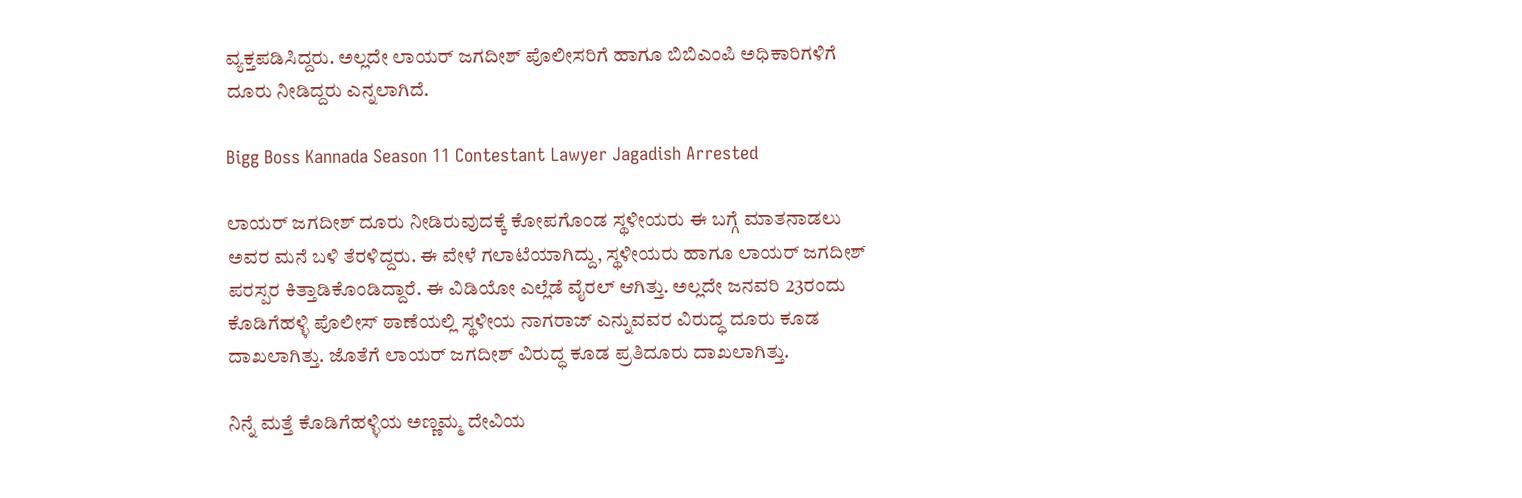ವ್ಯಕ್ತಪಡಿಸಿದ್ದರು. ಅಲ್ಲದೇ ಲಾಯರ್‌ ಜಗದೀಶ್ ಪೊಲೀಸರಿಗೆ ಹಾಗೂ ಬಿಬಿಎಂಪಿ ಅಧಿಕಾರಿಗಳಿಗೆ ದೂರು ನೀಡಿದ್ದರು ಎನ್ನಲಾಗಿದೆ.

Bigg Boss Kannada Season 11 Contestant Lawyer Jagadish Arrested

ಲಾಯರ್‌ ಜಗದೀಶ್ ದೂರು ನೀಡಿರುವುದಕ್ಕೆ ಕೋಪಗೊಂಡ ಸ್ಥಳೀಯರು ಈ ಬಗ್ಗೆ ಮಾತನಾಡಲು ಅವರ ಮನೆ ಬಳಿ ತೆರಳಿದ್ದರು. ಈ ವೇಳೆ ಗಲಾಟೆಯಾಗಿದ್ದು, ಸ್ಥಳೀಯರು ಹಾಗೂ ಲಾಯರ್‌ ಜಗದೀಶ್ ಪರಸ್ಪರ ಕಿತ್ತಾಡಿಕೊಂಡಿದ್ದಾರೆ. ಈ ವಿಡಿಯೋ ಎಲ್ಲೆಡೆ ವೈರಲ್ ಆಗಿತ್ತು. ಅಲ್ಲದೇ ಜನವರಿ 23ರಂದು ಕೊಡಿಗೆಹಳ್ಳಿ ಪೊಲೀಸ್‌ ಠಾಣೆಯಲ್ಲಿ ಸ್ಥಳೀಯ ನಾಗರಾಜ್ ಎನ್ನುವವರ ವಿರುದ್ಧ ದೂರು ಕೂಡ ದಾಖಲಾಗಿತ್ತು. ಜೊತೆಗೆ ಲಾಯರ್‌ ಜಗದೀಶ್ ವಿರುದ್ಧ ಕೂಡ ಪ್ರತಿದೂರು ದಾಖಲಾಗಿತ್ತು.

ನಿನ್ನೆ ಮತ್ತೆ ಕೊಡಿಗೆಹಳ್ಳಿಯ ಅಣ್ಣಮ್ಮ ದೇವಿಯ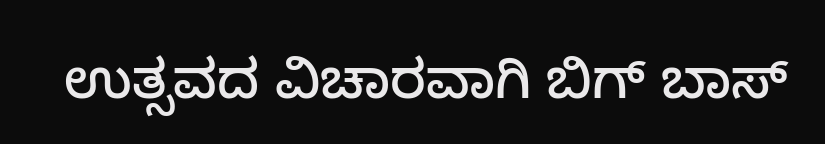ಉತ್ಸವದ ವಿಚಾರವಾಗಿ ಬಿಗ್ ಬಾಸ್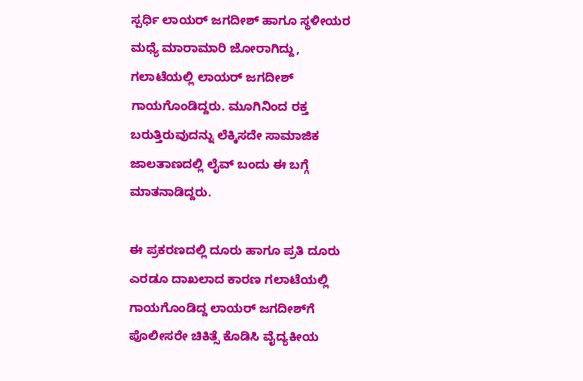ಸ್ಪರ್ಧಿ ಲಾಯರ್‌ ಜಗದೀಶ್ ಹಾಗೂ ಸ್ಥಳೀಯರ ಮಧ್ಯೆ ಮಾರಾಮಾರಿ ಜೋರಾಗಿದ್ದು, ಗಲಾಟೆಯಲ್ಲಿ ಲಾಯರ್ ಜಗದೀಶ್ ಗಾಯಗೊಂಡಿದ್ದರು. ಮೂಗಿನಿಂದ ರಕ್ತ ಬರುತ್ತಿರುವುದನ್ನು ಲೆಕ್ಕಿಸದೇ ಸಾಮಾಜಿಕ ಜಾಲತಾಣದಲ್ಲಿ ಲೈವ್ ಬಂದು ಈ ಬಗ್ಗೆ ಮಾತನಾಡಿದ್ದರು.

ಈ ಪ್ರಕರಣದಲ್ಲಿ ದೂರು ಹಾಗೂ ಪ್ರತಿ ದೂರು ಎರಡೂ ದಾಖಲಾದ ಕಾರಣ ಗಲಾಟೆಯಲ್ಲಿ ಗಾಯಗೊಂಡಿದ್ದ ಲಾಯರ್ ಜಗದೀಶ್‌ಗೆ ಪೊಲೀಸರೇ ಚಿಕಿತ್ಸೆ ಕೊಡಿಸಿ ವೈದ್ಯಕೀಯ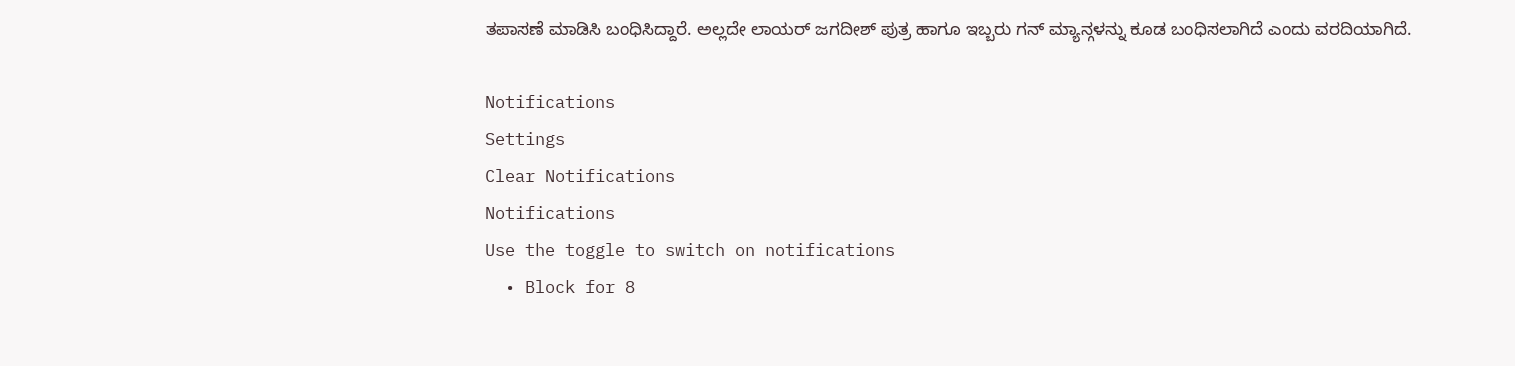ತಪಾಸಣೆ ಮಾಡಿಸಿ ಬಂಧಿಸಿದ್ದಾರೆ. ಅಲ್ಲದೇ ಲಾಯರ್ ಜಗದೀಶ್ ಪುತ್ರ ಹಾಗೂ ಇಬ್ಬರು ಗನ್ ಮ್ಯಾನ್ಗಳನ್ನು ಕೂಡ ಬಂಧಿಸಲಾಗಿದೆ ಎಂದು ವರದಿಯಾಗಿದೆ.

Notifications
Settings
Clear Notifications
Notifications
Use the toggle to switch on notifications
  • Block for 8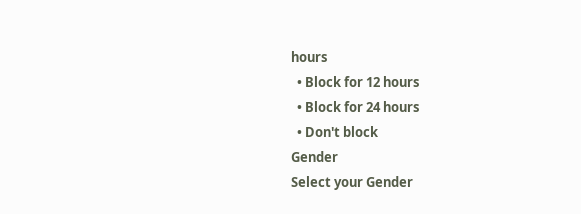hours
  • Block for 12 hours
  • Block for 24 hours
  • Don't block
Gender
Select your Gender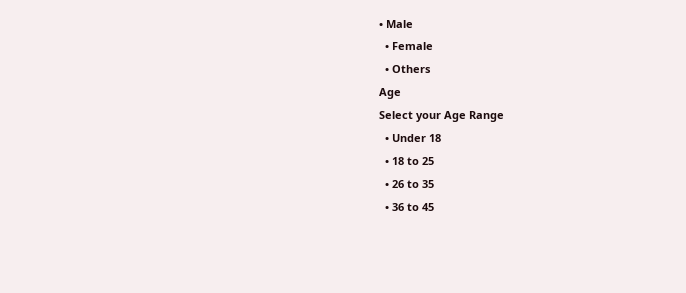• Male
  • Female
  • Others
Age
Select your Age Range
  • Under 18
  • 18 to 25
  • 26 to 35
  • 36 to 45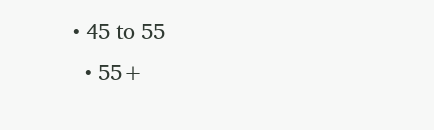• 45 to 55
  • 55+